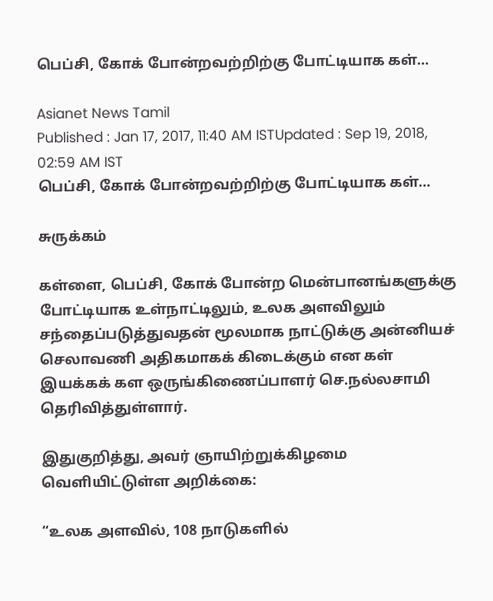பெப்சி, கோக் போன்றவற்றிற்கு போட்டியாக கள்…

Asianet News Tamil
Published : Jan 17, 2017, 11:40 AM ISTUpdated : Sep 19, 2018, 02:59 AM IST
பெப்சி, கோக் போன்றவற்றிற்கு போட்டியாக கள்…

சுருக்கம்

கள்ளை, பெப்சி, கோக் போன்ற மென்பானங்களுக்கு போட்டியாக உள்நாட்டிலும், உலக அளவிலும் சந்தைப்படுத்துவதன் மூலமாக நாட்டுக்கு அன்னியச் செலாவணி அதிகமாகக் கிடைக்கும் என கள் இயக்கக் கள ஒருங்கிணைப்பாளர் செ.நல்லசாமி தெரிவித்துள்ளார்.

இதுகுறித்து, அவர் ஞாயிற்றுக்கிழமை வெளியிட்டுள்ள அறிக்கை:

“உலக அளவில், 108 நாடுகளில்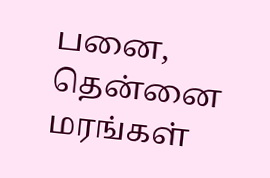பனை, தென்னை மரங்கள்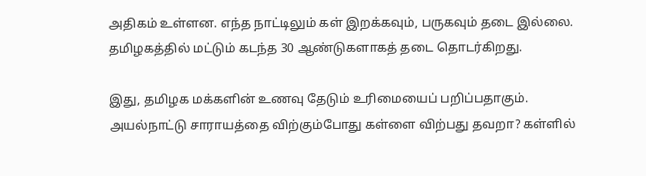அதிகம் உள்ளன. எந்த நாட்டிலும் கள் இறக்கவும், பருகவும் தடை இல்லை. தமிழகத்தில் மட்டும் கடந்த 30 ஆண்டுகளாகத் தடை தொடர்கிறது.

இது, தமிழக மக்களின் உணவு தேடும் உரிமையைப் பறிப்பதாகும். அயல்நாட்டு சாராயத்தை விற்கும்போது கள்ளை விற்பது தவறா? கள்ளில்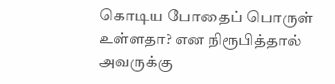கொடிய போதைப் பொருள் உள்ளதா? என நிரூபித்தால் அவருக்கு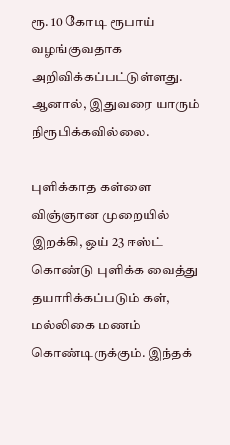ரூ. 10 கோடி ரூபாய் வழங்குவதாக அறிவிக்கப்பட்டுள்ளது. ஆனால், இதுவரை யாரும் நிரூபிக்கவில்லை.

புளிக்காத கள்ளை விஞ்ஞான முறையில் இறக்கி, ஒய் 23 ஈஸ்ட் கொண்டு புளிக்க வைத்து தயாரிக்கப்படும் கள், மல்லிகை மணம் கொண்டிருக்கும். இந்தக்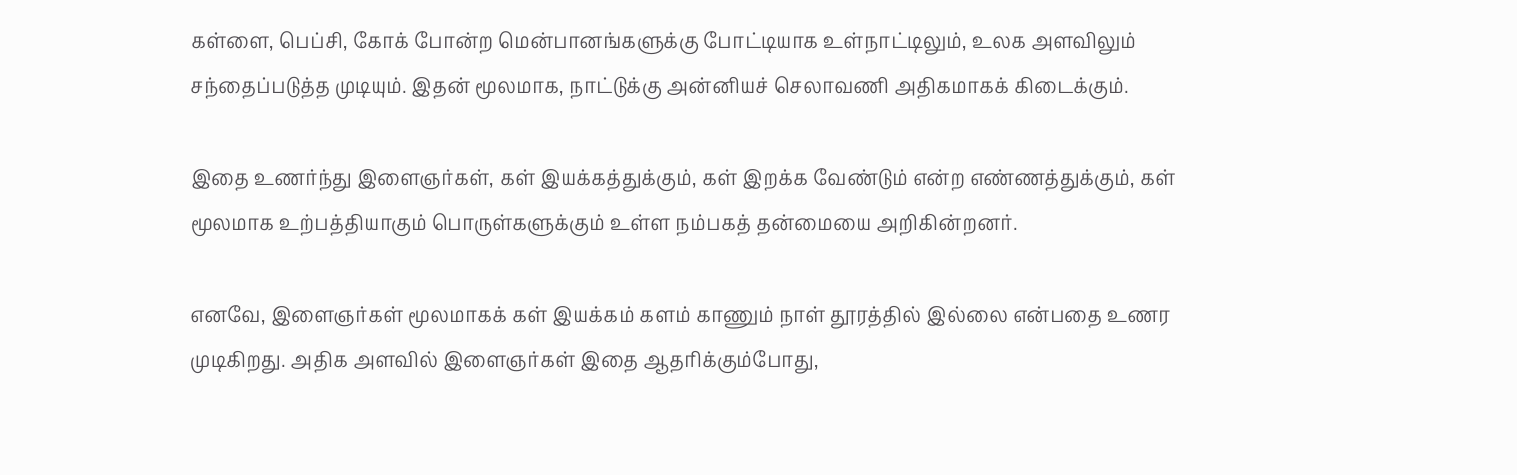கள்ளை, பெப்சி, கோக் போன்ற மென்பானங்களுக்கு போட்டியாக உள்நாட்டிலும், உலக அளவிலும் சந்தைப்படுத்த முடியும். இதன் மூலமாக, நாட்டுக்கு அன்னியச் செலாவணி அதிகமாகக் கிடைக்கும்.

இதை உணர்ந்து இளைஞர்கள், கள் இயக்கத்துக்கும், கள் இறக்க வேண்டும் என்ற எண்ணத்துக்கும், கள் மூலமாக உற்பத்தியாகும் பொருள்களுக்கும் உள்ள நம்பகத் தன்மையை அறிகின்றனர்.

எனவே, இளைஞர்கள் மூலமாகக் கள் இயக்கம் களம் காணும் நாள் தூரத்தில் இல்லை என்பதை உணர முடிகிறது. அதிக அளவில் இளைஞர்கள் இதை ஆதரிக்கும்போது,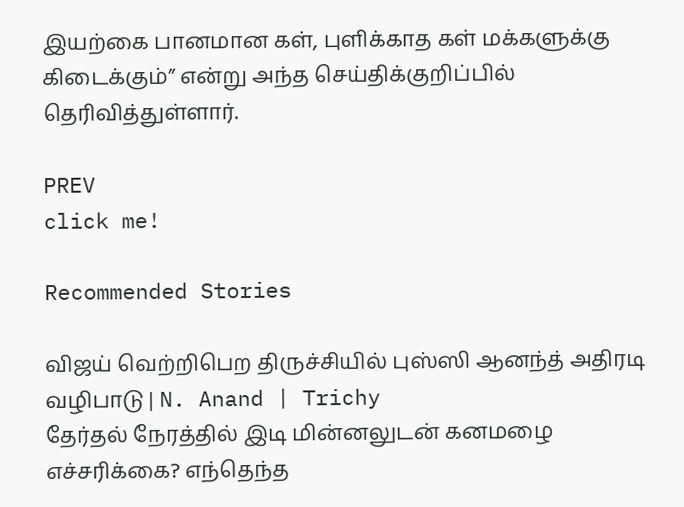இயற்கை பானமான கள், புளிக்காத கள் மக்களுக்கு கிடைக்கும்” என்று அந்த செய்திக்குறிப்பில் தெரிவித்துள்ளார்.

PREV
click me!

Recommended Stories

விஜய் வெற்றிபெற திருச்சியில் புஸ்ஸி ஆனந்த் அதிரடி வழிபாடு | N. Anand | Trichy
தேர்தல் நேரத்தில் இடி மின்னலுடன் கனமழை எச்சரிக்கை? எந்தெந்த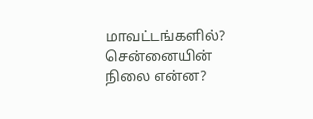மாவட்டங்களில்? சென்னையின் நிலை என்ன?